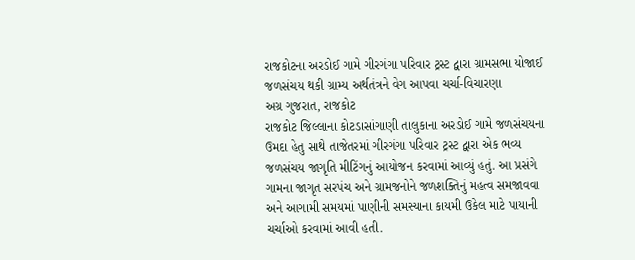રાજકોટના અરડોઈ ગામે ગીરગંગા પરિવાર ટ્રસ્ટ દ્વારા ગ્રામસભા યોજાઈ
જળસંચય થકી ગ્રામ્ય અર્થતંત્રને વેગ આપવા ચર્ચા-વિચારણા
અગ્ર ગુજરાત, રાજકોટ
રાજકોટ જિલ્લાના કોટડાસાંગાણી તાલુકાના અરડોઈ ગામે જળસંચયના ઉમદા હેતુ સાથે તાજેતરમાં ગીરગંગા પરિવાર ટ્રસ્ટ દ્વારા એક ભવ્ય જળસંચય જાગૃતિ મીટિંગનું આયોજન કરવામાં આવ્યું હતું. આ પ્રસંગે ગામના જાગૃત સરપંચ અને ગ્રામજનોને જળશક્તિનું મહત્વ સમજાવવા અને આગામી સમયમાં પાણીની સમસ્યાના કાયમી ઉકેલ માટે પાયાની ચર્ચાઓ કરવામાં આવી હતી.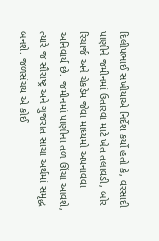દિલીપભાઈ સખીયાએ નિર્દેશ કર્યો હતો કે, વરસાદી પાણીને જમીનમાં ઉતારવા માટે ખેત તલાવડી, બોર રિચાર્જ અને ચેકડેમ જેવા માધ્યમો અપનાવવા અનિવાર્ય છે. જમીનમાં પાણીના તળ ઊંચા આવશે, ત્યારે જ સૌરાષ્ટ્ર અને ગુજરાત સાચા અર્થમાં સમૃદ્ધ બનશે. જળસંચય એ કોઈ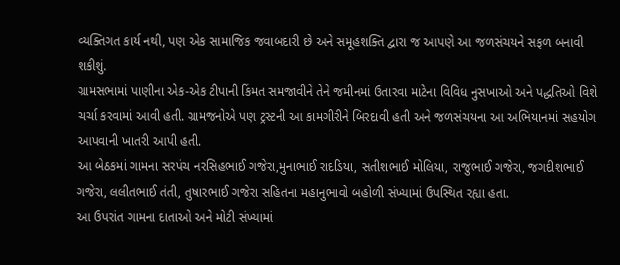વ્યક્તિગત કાર્ય નથી, પણ એક સામાજિક જવાબદારી છે અને સમૂહશક્તિ દ્વારા જ આપણે આ જળસંચયને સફળ બનાવી શકીશું.
ગ્રામસભામાં પાણીના એક-એક ટીપાની કિંમત સમજાવીને તેને જમીનમાં ઉતારવા માટેના વિવિધ નુસખાઓ અને પદ્ધતિઓ વિશે ચર્ચા કરવામાં આવી હતી. ગ્રામજનોએ પણ ટ્રસ્ટની આ કામગીરીને બિરદાવી હતી અને જળસંચયના આ અભિયાનમાં સહયોગ આપવાની ખાતરી આપી હતી.
આ બેઠકમાં ગામના સરપંચ નરસિહભાઈ ગજેરા,મુનાભાઈ રાદડિયા, સતીશભાઈ મોલિયા, રાજુભાઈ ગજેરા, જગદીશભાઈ ગજેરા, લલીતભાઈ તંતી, તુષારભાઈ ગજેરા સહિતના મહાનુભાવો બહોળી સંખ્યામાં ઉપસ્થિત રહ્યા હતા.
આ ઉપરાંત ગામના દાતાઓ અને મોટી સંખ્યામાં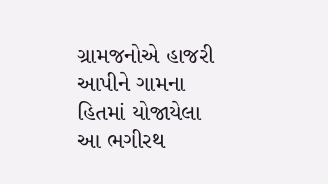ગ્રામજનોએ હાજરી આપીને ગામના હિતમાં યોજાયેલા આ ભગીરથ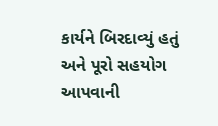કાર્યને બિરદાવ્યું હતું અને પૂરો સહયોગ આપવાની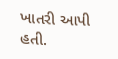ખાતરી આપી હતી.